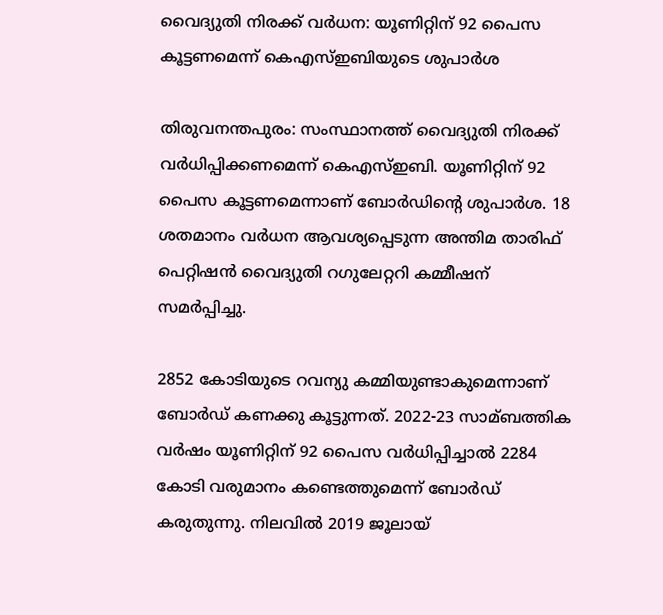വൈദ്യുതി നിരക്ക് വര്‍ധന: യൂണിറ്റിന് 92 പൈസ കൂട്ടണമെന്ന് കെഎസ്ഇബിയുടെ ശുപാര്‍ശ

തിരുവനന്തപുരം: സംസ്ഥാനത്ത് വൈദ്യുതി നിരക്ക് വര്‍ധിപ്പിക്കണമെന്ന് കെഎസ്ഇബി. യൂണിറ്റിന് 92 പൈസ കൂട്ടണമെന്നാണ് ബോര്‍ഡിന്റെ ശുപാര്‍ശ. 18 ശതമാനം വര്‍ധന ആവശ്യപ്പെടുന്ന അന്തിമ താരിഫ് പെറ്റിഷന്‍ വൈദ്യുതി റഗുലേറ്ററി കമ്മീഷന് സമര്‍പ്പിച്ചു.

2852 കോടിയുടെ റവന്യു കമ്മിയുണ്ടാകുമെന്നാണ് ബോര്‍ഡ് കണക്കു കൂട്ടുന്നത്. 2022-23 സാമ്ബത്തിക വര്‍ഷം യൂണിറ്റിന് 92 പൈസ വര്‍ധിപ്പിച്ചാല്‍ 2284 കോടി വരുമാനം കണ്ടെത്തുമെന്ന് ബോര്‍ഡ് കരുതുന്നു. നിലവില്‍ 2019 ജൂലായ്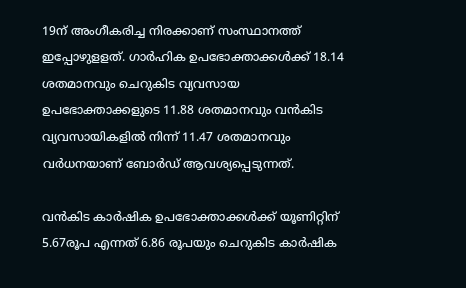19ന് അംഗീകരിച്ച നിരക്കാണ് സംസ്ഥാനത്ത് ഇപ്പോഴുളളത്. ഗാര്‍ഹിക ഉപഭോക്താക്കള്‍ക്ക് 18.14 ശതമാനവും ചെറുകിട വ്യവസായ ഉപഭോക്താക്കളുടെ 11.88 ശതമാനവും വന്‍കിട വ്യവസായികളില്‍ നിന്ന് 11.47 ശതമാനവും വര്‍ധനയാണ് ബോര്‍ഡ് ആവശ്യപ്പെടുന്നത്.

വന്‍കിട കാര്‍ഷിക ഉപഭോക്താക്കള്‍ക്ക് യൂണിറ്റിന് 5.67രൂപ എന്നത് 6.86 രൂപയും ചെറുകിട കാര്‍ഷിക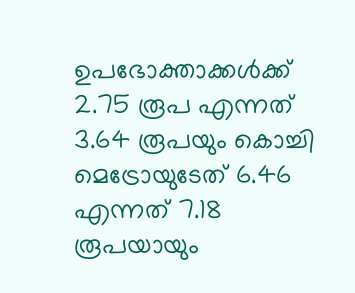ഉപഭോക്താക്കള്‍ക്ക് 2.75 രൂപ എന്നത് 3.64 രൂപയും കൊച്ചി മെട്രോയുടേത് 6.46 എന്നത് 7.18 രൂപയായും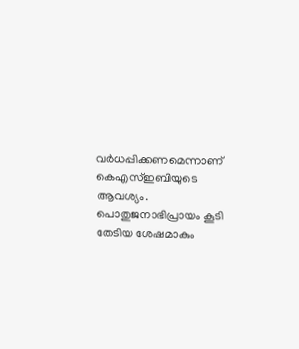വര്‍ധപ്പിക്കണമെന്നാണ് കെഎസ്ഇബിയുടെ ആവശ്യം. പൊതുജനാഭിപ്രായം കൂടി തേടിയ ശേഷമാകും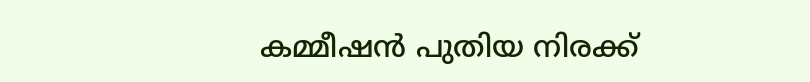കമ്മീഷന്‍ പുതിയ നിരക്ക്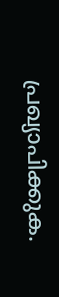പ്രഖ്യാപിക്കുക.